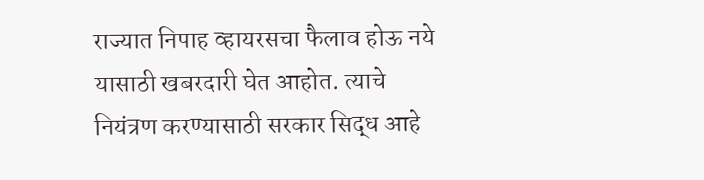राज्यात निपाह व्हायरसचा फैलाव होऊ नये यासाठी खबरदारी घेत आहोत. त्याचे नियंत्रण करण्यासाठी सरकार सिद्ध आहे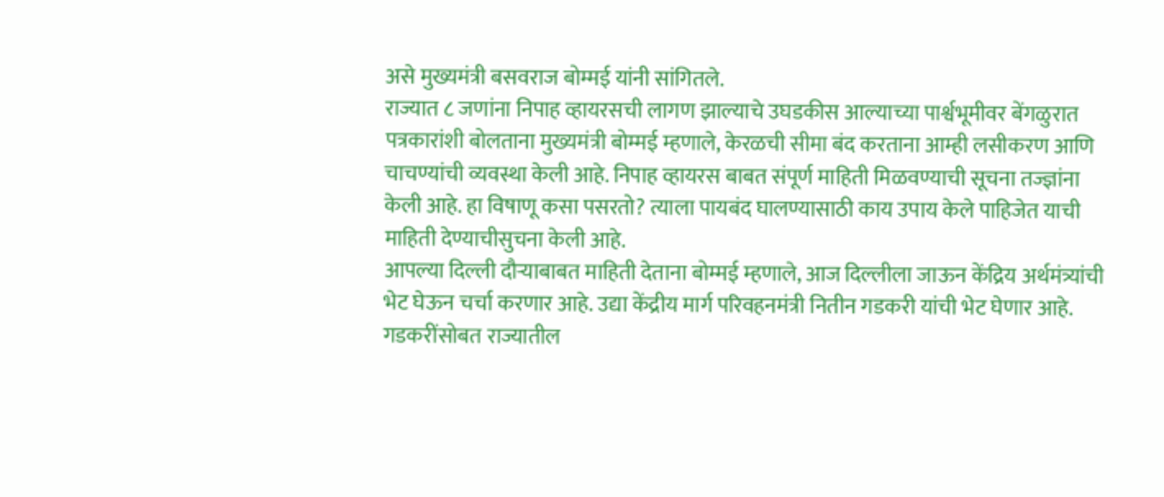असे मुख्यमंत्री बसवराज बोम्मई यांनी सांगितले.
राज्यात ८ जणांना निपाह व्हायरसची लागण झाल्याचे उघडकीस आल्याच्या पार्श्वभूमीवर बेंगळुरात पत्रकारांशी बोलताना मुख्यमंत्री बोम्मई म्हणाले, केरळची सीमा बंद करताना आम्ही लसीकरण आणि चाचण्यांची व्यवस्था केली आहे. निपाह व्हायरस बाबत संपूर्ण माहिती मिळवण्याची सूचना तज्ज्ञांना केली आहे. हा विषाणू कसा पसरतो? त्याला पायबंद घालण्यासाठी काय उपाय केले पाहिजेत याची माहिती देण्याचीसुचना केली आहे.
आपल्या दिल्ली दौऱ्याबाबत माहिती देताना बोम्मई म्हणाले, आज दिल्लीला जाऊन केंद्रिय अर्थमंत्र्यांची भेट घेऊन चर्चा करणार आहे. उद्या केंद्रीय मार्ग परिवहनमंत्री नितीन गडकरी यांची भेट घेणार आहे. गडकरींसोबत राज्यातील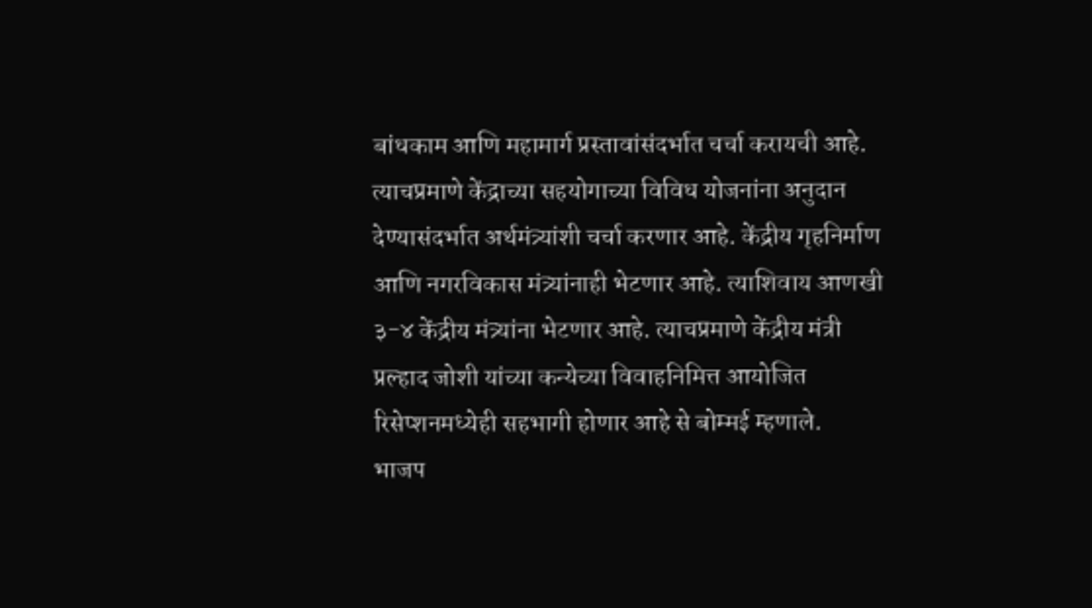बांधकाम आणि महामार्ग प्रस्तावांसंदर्भात चर्चा करायची आहे. त्याचप्रमाणे केंद्राच्या सहयोगाच्या विविध योजनांना अनुदान देण्यासंदर्भात अर्थमंत्र्यांशी चर्चा करणार आहे. केंद्रीय गृहनिर्माण आणि नगरविकास मंत्र्यांनाही भेटणार आहे. त्याशिवाय आणखी ३-४ केंद्रीय मंत्र्यांना भेटणार आहे. त्याचप्रमाणे केंद्रीय मंत्री प्रल्हाद जोशी यांच्या कन्येच्या विवाहनिमित्त आयोजित रिसेप्शनमध्येही सहभागी होणार आहे से बोम्मई म्हणाले.
भाजप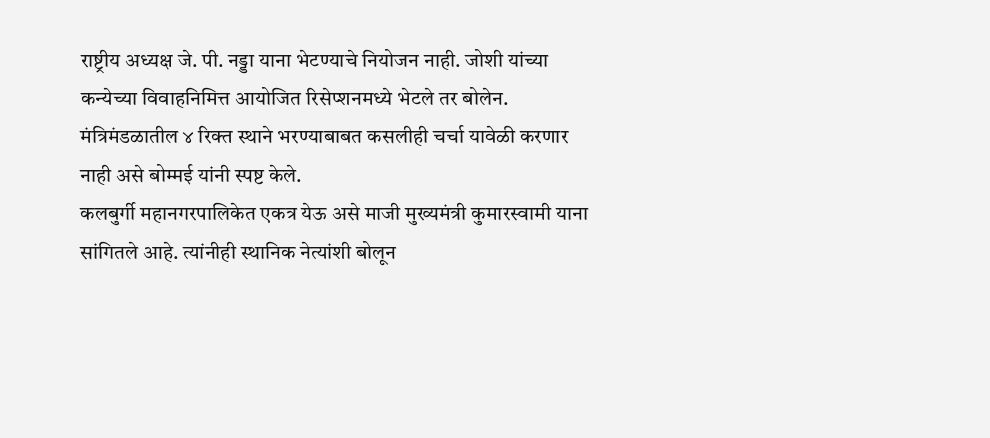राष्ट्रीय अध्यक्ष जे. पी. नड्डा याना भेटण्याचे नियोजन नाही. जोशी यांच्या कन्येच्या विवाहनिमित्त आयोजित रिसेप्शनमध्ये भेटले तर बोलेन. मंत्रिमंडळातील ४ रिक्त स्थाने भरण्याबाबत कसलीही चर्चा यावेळी करणार नाही असे बोम्मई यांनी स्पष्ट केले.
कलबुर्गी महानगरपालिकेत एकत्र येऊ असे माजी मुख्यमंत्री कुमारस्वामी याना सांगितले आहे. त्यांनीही स्थानिक नेत्यांशी बोलून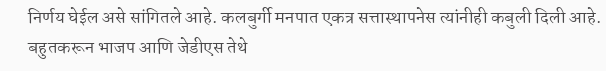निर्णय घेईल असे सांगितले आहे. कलबुर्गी मनपात एकत्र सत्तास्थापनेस त्यांनीही कबुली दिली आहे. बहुतकरून भाजप आणि जेडीएस तेथे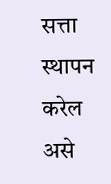सत्ता स्थापन करेल असे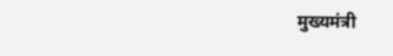मुख्यमंत्री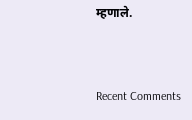म्हणाले.


Recent Comments